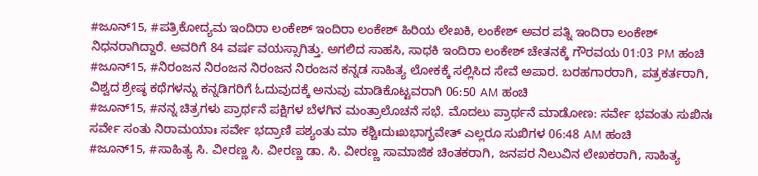#ಜೂನ್15, #ಪತ್ರಿಕೋದ್ಯಮ ಇಂದಿರಾ ಲಂಕೇಶ್ ಇಂದಿರಾ ಲಂಕೇಶ್ ಹಿರಿಯ ಲೇಖಕಿ, ಲಂಕೇಶ್ ಅವರ ಪತ್ನಿ ಇಂದಿರಾ ಲಂಕೇಶ್ ನಿಧನರಾಗಿದ್ದಾರೆ. ಅವರಿಗೆ 84 ವರ್ಷ ವಯಸ್ಸಾಗಿತ್ತು. ಅಗಲಿದ ಸಾಹಸಿ, ಸಾಧಕಿ ಇಂದಿರಾ ಲಂಕೇಶ್ ಚೇತನಕ್ಕೆ ಗೌರವಯ 01:03 PM ಹಂಚಿ
#ಜೂನ್15, #ನಿರಂಜನ ನಿರಂಜನ ನಿರಂಜನ ನಿರಂಜನ ಕನ್ನಡ ಸಾಹಿತ್ಯ ಲೋಕಕ್ಕೆ ಸಲ್ಲಿಸಿದ ಸೇವೆ ಅಪಾರ. ಬರಹಗಾರರಾಗಿ, ಪತ್ರಕರ್ತರಾಗಿ, ವಿಶ್ವದ ಶ್ರೇಷ್ಠ ಕಥೆಗಳನ್ನು ಕನ್ನಡಿಗರಿಗೆ ಓದುವುದಕ್ಕೆ ಅನುವು ಮಾಡಿಕೊಟ್ಟವರಾಗಿ 06:50 AM ಹಂಚಿ
#ಜೂನ್15, #ನನ್ನ ಚಿತ್ರಗಳು ಪ್ರಾರ್ಥನೆ ಪಕ್ಷಿಗಳ ಬೆಳಗಿನ ಮಂತ್ರಾಲೊಚನೆ ಸಭೆ. ಮೊದಲು ಪ್ರಾರ್ಥನೆ ಮಾಡೋಣ: ಸರ್ವೇ ಭವಂತು ಸುಖಿನಃ ಸರ್ವೇ ಸಂತು ನಿರಾಮಯಾಃ ಸರ್ವೇ ಭದ್ರಾಣಿ ಪಶ್ಯಂತು ಮಾ ಕಶ್ಚಿಃದುಃಖಭಾಗ್ಭವೇತ್ ಎಲ್ಲರೂ ಸುಖಿಗಳ 06:48 AM ಹಂಚಿ
#ಜೂನ್15, #ಸಾಹಿತ್ಯ ಸಿ. ವೀರಣ್ಣ ಸಿ. ವೀರಣ್ಣ ಡಾ. ಸಿ. ವೀರಣ್ಣ ಸಾಮಾಜಿಕ ಚಿಂತಕರಾಗಿ, ಜನಪರ ನಿಲುವಿನ ಲೇಖಕರಾಗಿ, ಸಾಹಿತ್ಯ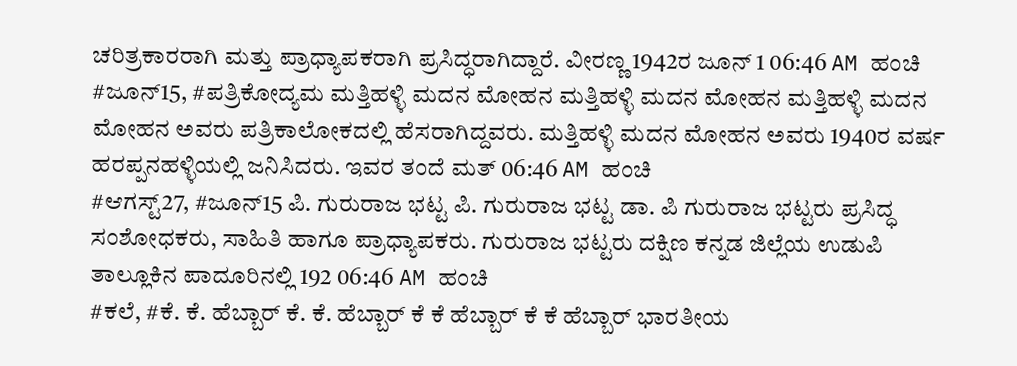ಚರಿತ್ರಕಾರರಾಗಿ ಮತ್ತು ಪ್ರಾಧ್ಯಾಪಕರಾಗಿ ಪ್ರಸಿದ್ಧರಾಗಿದ್ದಾರೆ. ವೀರಣ್ಣ 1942ರ ಜೂನ್ 1 06:46 AM ಹಂಚಿ
#ಜೂನ್15, #ಪತ್ರಿಕೋದ್ಯಮ ಮತ್ತಿಹಳ್ಳಿ ಮದನ ಮೋಹನ ಮತ್ತಿಹಳ್ಳಿ ಮದನ ಮೋಹನ ಮತ್ತಿಹಳ್ಳಿ ಮದನ ಮೋಹನ ಅವರು ಪತ್ರಿಕಾಲೋಕದಲ್ಲಿ ಹೆಸರಾಗಿದ್ದವರು. ಮತ್ತಿಹಳ್ಳಿ ಮದನ ಮೋಹನ ಅವರು 1940ರ ವರ್ಷ ಹರಪ್ಪನಹಳ್ಳಿಯಲ್ಲಿ ಜನಿಸಿದರು. ಇವರ ತಂದೆ ಮತ್ 06:46 AM ಹಂಚಿ
#ಆಗಸ್ಟ್27, #ಜೂನ್15 ಪಿ. ಗುರುರಾಜ ಭಟ್ಟ ಪಿ. ಗುರುರಾಜ ಭಟ್ಟ ಡಾ. ಪಿ ಗುರುರಾಜ ಭಟ್ಟರು ಪ್ರಸಿದ್ಧ ಸಂಶೋಧಕರು, ಸಾಹಿತಿ ಹಾಗೂ ಪ್ರಾಧ್ಯಾಪಕರು. ಗುರುರಾಜ ಭಟ್ಟರು ದಕ್ಷಿಣ ಕನ್ನಡ ಜಿಲ್ಲೆಯ ಉಡುಪಿ ತಾಲ್ಲೂಕಿನ ಪಾದೂರಿನಲ್ಲಿ 192 06:46 AM ಹಂಚಿ
#ಕಲೆ, #ಕೆ. ಕೆ. ಹೆಬ್ಬಾರ್ ಕೆ. ಕೆ. ಹೆಬ್ಬಾರ್ ಕೆ ಕೆ ಹೆಬ್ಬಾರ್ ಕೆ ಕೆ ಹೆಬ್ಬಾರ್ ಭಾರತೀಯ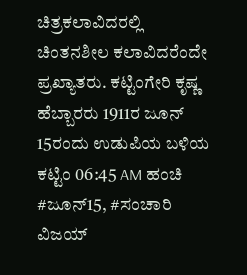ಚಿತ್ರಕಲಾವಿದರಲ್ಲಿ ಚಿಂತನಶೀಲ ಕಲಾವಿದರೆಂದೇ ಪ್ರಖ್ಯಾತರು. ಕಟ್ಟಿಂಗೇರಿ ಕೃಷ್ಣ ಹೆಬ್ಬಾರರು 1911ರ ಜೂನ್ 15ರಂದು ಉಡುಪಿಯ ಬಳಿಯ ಕಟ್ಟಿಂ 06:45 AM ಹಂಚಿ
#ಜೂನ್15, #ಸಂಚಾರಿ ವಿಜಯ್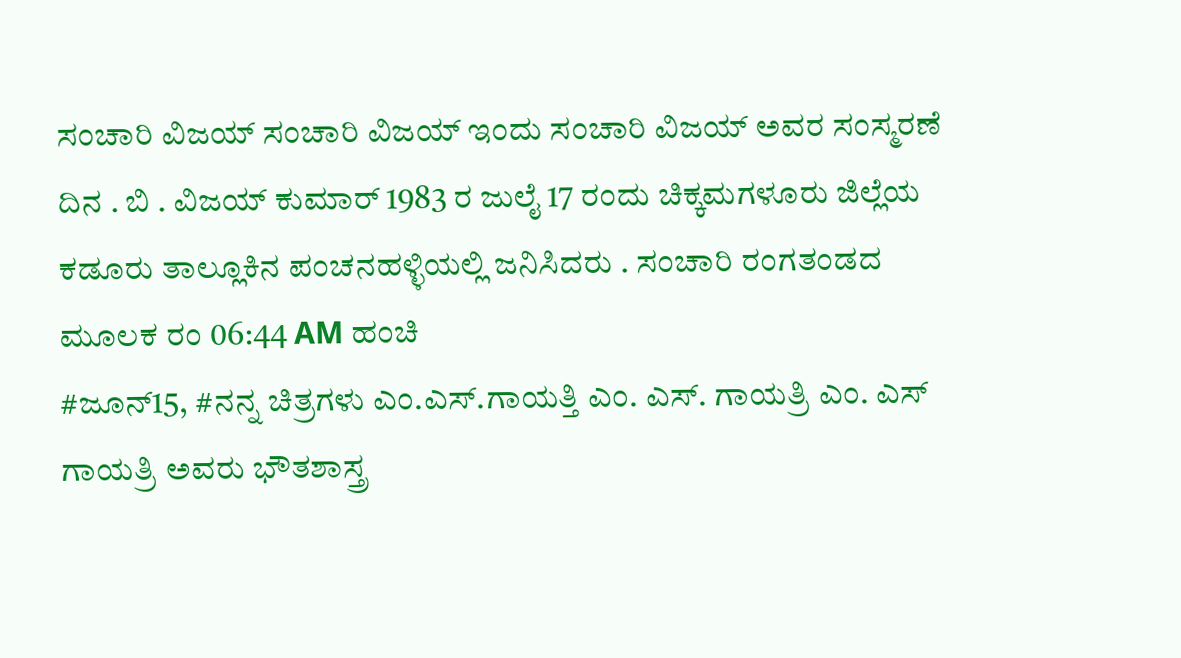ಸಂಚಾರಿ ವಿಜಯ್ ಸಂಚಾರಿ ವಿಜಯ್ ಇಂದು ಸಂಚಾರಿ ವಿಜಯ್ ಅವರ ಸಂಸ್ಮರಣೆ ದಿನ . ಬಿ . ವಿಜಯ್ ಕುಮಾರ್ 1983 ರ ಜುಲೈ 17 ರಂದು ಚಿಕ್ಕಮಗಳೂರು ಜಿಲ್ಲೆಯ ಕಡೂರು ತಾಲ್ಲೂಕಿನ ಪಂಚನಹಳ್ಳಿಯಲ್ಲಿ ಜನಿಸಿದರು . ಸಂಚಾರಿ ರಂಗತಂಡದ ಮೂಲಕ ರಂ 06:44 AM ಹಂಚಿ
#ಜೂನ್15, #ನನ್ನ ಚಿತ್ರಗಳು ಎಂ.ಎಸ್.ಗಾಯತ್ತಿ ಎಂ. ಎಸ್. ಗಾಯತ್ರಿ ಎಂ. ಎಸ್ ಗಾಯತ್ರಿ ಅವರು ಭೌತಶಾಸ್ತ್ರ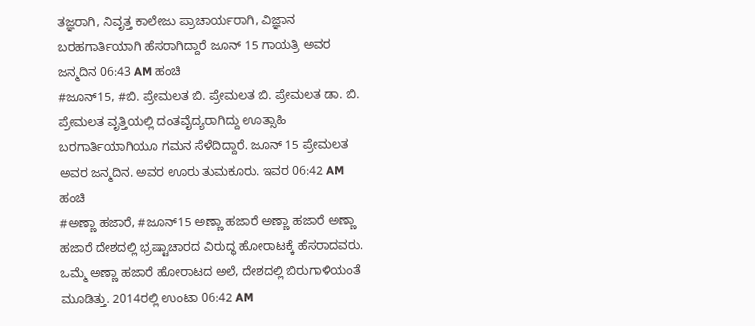ತಜ್ಞರಾಗಿ, ನಿವೃತ್ತ ಕಾಲೇಜು ಪ್ರಾಚಾರ್ಯರಾಗಿ, ವಿಜ್ಞಾನ ಬರಹಗಾರ್ತಿಯಾಗಿ ಹೆಸರಾಗಿದ್ದಾರೆ ಜೂನ್ 15 ಗಾಯತ್ರಿ ಅವರ ಜನ್ಮದಿನ 06:43 AM ಹಂಚಿ
#ಜೂನ್15, #ಬಿ. ಪ್ರೇಮಲತ ಬಿ. ಪ್ರೇಮಲತ ಬಿ. ಪ್ರೇಮಲತ ಡಾ. ಬಿ. ಪ್ರೇಮಲತ ವೃತ್ತಿಯಲ್ಲಿ ದಂತವೈದ್ಯರಾಗಿದ್ದು ಊತ್ಸಾಹಿ ಬರಗಾರ್ತಿಯಾಗಿಯೂ ಗಮನ ಸೆಳೆದಿದ್ದಾರೆ. ಜೂನ್ 15 ಪ್ರೇಮಲತ ಅವರ ಜನ್ಮದಿನ. ಅವರ ಊರು ತುಮಕೂರು. ಇವರ 06:42 AM ಹಂಚಿ
#ಅಣ್ಣಾ ಹಜಾರೆ, #ಜೂನ್15 ಅಣ್ಣಾ ಹಜಾರೆ ಅಣ್ಣಾ ಹಜಾರೆ ಅಣ್ಣಾ ಹಜಾರೆ ದೇಶದಲ್ಲಿ ಭ್ರಷ್ಟಾಚಾರದ ವಿರುದ್ಧ ಹೋರಾಟಕ್ಕೆ ಹೆಸರಾದವರು. ಒಮ್ಮೆ ಅಣ್ಣಾ ಹಜಾರೆ ಹೋರಾಟದ ಅಲೆ, ದೇಶದಲ್ಲಿ ಬಿರುಗಾಳಿಯಂತೆ ಮೂಡಿತ್ತು. 2014ರಲ್ಲಿ ಉಂಟಾ 06:42 AM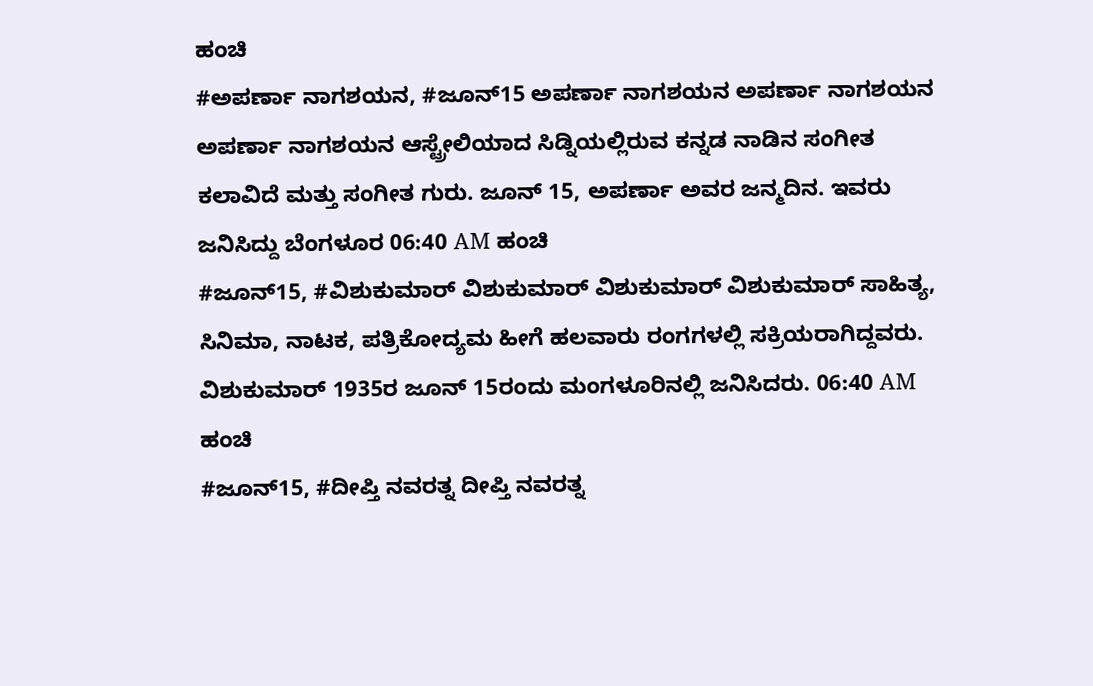ಹಂಚಿ
#ಅಪರ್ಣಾ ನಾಗಶಯನ, #ಜೂನ್15 ಅಪರ್ಣಾ ನಾಗಶಯನ ಅಪರ್ಣಾ ನಾಗಶಯನ ಅಪರ್ಣಾ ನಾಗಶಯನ ಆಸ್ಟ್ರೇಲಿಯಾದ ಸಿಡ್ನಿಯಲ್ಲಿರುವ ಕನ್ನಡ ನಾಡಿನ ಸಂಗೀತ ಕಲಾವಿದೆ ಮತ್ತು ಸಂಗೀತ ಗುರು. ಜೂನ್ 15, ಅಪರ್ಣಾ ಅವರ ಜನ್ಮದಿನ. ಇವರು ಜನಿಸಿದ್ದು ಬೆಂಗಳೂರ 06:40 AM ಹಂಚಿ
#ಜೂನ್15, #ವಿಶುಕುಮಾರ್ ವಿಶುಕುಮಾರ್ ವಿಶುಕುಮಾರ್ ವಿಶುಕುಮಾರ್ ಸಾಹಿತ್ಯ, ಸಿನಿಮಾ, ನಾಟಕ, ಪತ್ರಿಕೋದ್ಯಮ ಹೀಗೆ ಹಲವಾರು ರಂಗಗಳಲ್ಲಿ ಸಕ್ರಿಯರಾಗಿದ್ದವರು. ವಿಶುಕುಮಾರ್ 1935ರ ಜೂನ್ 15ರಂದು ಮಂಗಳೂರಿನಲ್ಲಿ ಜನಿಸಿದರು. 06:40 AM ಹಂಚಿ
#ಜೂನ್15, #ದೀಪ್ತಿ ನವರತ್ನ ದೀಪ್ತಿ ನವರತ್ನ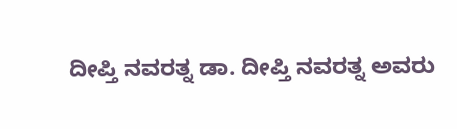ದೀಪ್ತಿ ನವರತ್ನ ಡಾ. ದೀಪ್ತಿ ನವರತ್ನ ಅವರು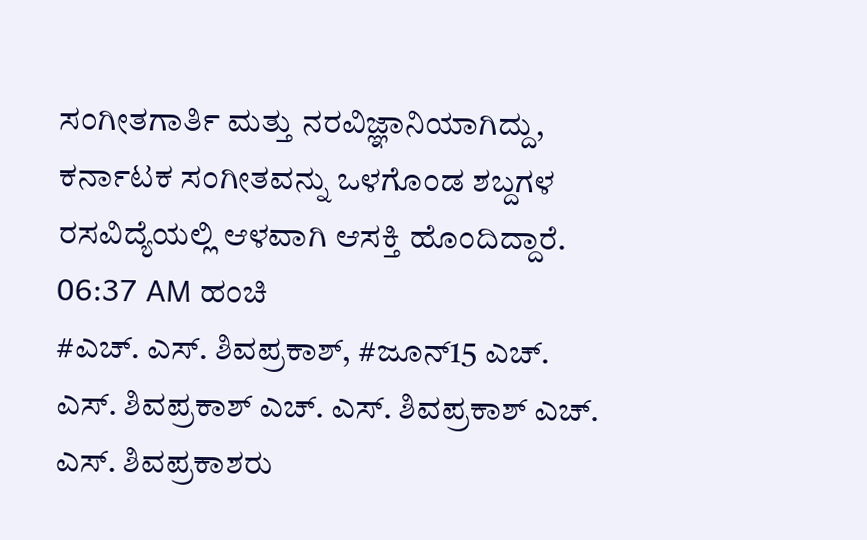ಸಂಗೀತಗಾರ್ತಿ ಮತ್ತು ನರವಿಜ್ಞಾನಿಯಾಗಿದ್ದು, ಕರ್ನಾಟಕ ಸಂಗೀತವನ್ನು ಒಳಗೊಂಡ ಶಬ್ದಗಳ ರಸವಿದ್ಯೆಯಲ್ಲಿ ಆಳವಾಗಿ ಆಸಕ್ತಿ ಹೊಂದಿದ್ದಾರೆ. 06:37 AM ಹಂಚಿ
#ಎಚ್. ಎಸ್. ಶಿವಪ್ರಕಾಶ್, #ಜೂನ್15 ಎಚ್. ಎಸ್. ಶಿವಪ್ರಕಾಶ್ ಎಚ್. ಎಸ್. ಶಿವಪ್ರಕಾಶ್ ಎಚ್. ಎಸ್. ಶಿವಪ್ರಕಾಶರು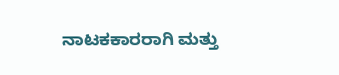ನಾಟಕಕಾರರಾಗಿ ಮತ್ತು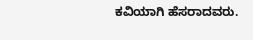ಕವಿಯಾಗಿ ಹೆಸರಾದವರು.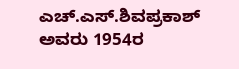ಎಚ್.ಎಸ್.ಶಿವಪ್ರಕಾಶ್ ಅವರು 1954ರ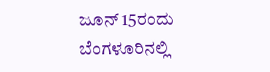ಜೂನ್ 15ರಂದು ಬೆಂಗಳೂರಿನಲ್ಲಿ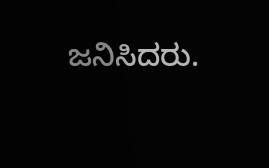ಜನಿಸಿದರು.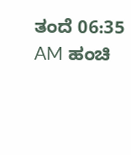ತಂದೆ 06:35 AM ಹಂಚಿ